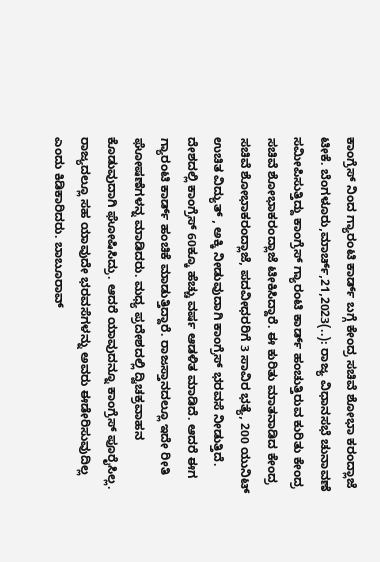ಕಾಂಗ್ರೆಸ್ ನಿಂದ ಗ್ಯಾರಂಟಿ ಕಾರ್ಡ್ ಬಗ್ಗೆ ಕೇಂದ್ರ ಸಚಿವೆ ಶೋಭಾ ಕರಂದ್ಲಾಜೆ ಟೀಕೆ. ಬೆಂಗಳೂರು,ಮಾರ್ಚ್,21,2023(..): ರಾಜ್ಯ ವಿಧಾನಸಭೆ ಚುನಾವಣೆ ಸಮೀಪಿಸುತ್ತಿದ್ದು ಕಾಂಗ್ರೆಸ್ ಗ್ಯಾರಂಟಿ ಕಾರ್ಡ್ ಹಂಚುತ್ತಿರುವ ಕುರಿತು ಕೇಂದ್ರ ಸಚಿವೆ ಶೋಭಾಕರಂದ್ಲಾಜೆ ಟೀಕಿಸಿದ್ದಾರೆ. ಈ ಕುರಿತು ಮಾತನಾಡಿದ ಕೇಂದ್ರ ಸಚಿವೆ ಶೋಭಾಕರಂದ್ಲಾಜೆ, ಪದವೀಧರರಿಗೆ 3 ಸಾವಿರ ಭತ್ಯೆ, 200 ಯುನಿಟ್ ಉಚಿತ ವಿದ್ಯುತ್ , ಅಕ್ಕಿ ನೀಡುವುದಾಗಿ ಕಾಂಗ್ರೆಸ್ ಭರವಸೆ ನೀಡುತ್ತಿದೆ. ದೇಶದಲ್ಲಿ ಕಾಂಗ್ರೆಸ್ 60ಕ್ಕೂ ಹೆಚ್ಚು ವರ್ಷ ಆಡಳಿತ ಮಾಡಿದೆ. ಆದರೆ ಈಗ ಗ್ಯಾರಂಟಿ ಕಾರ್ಡ್ ಹಂಚಿಕೆ ಮಾಡುತ್ತಿದ್ದಾರೆ. ರಾಜಸ್ತಾನದಲ್ಲೂ ಇದೇ ರೀತಿ ಘೋಷಣೆಗಳನ್ನ ಮಾಡಿದರು. ಮಧ್ಯ ಪ್ರದೇಶದಲ್ಲಿ ದ್ವಿಚಕ್ರವಾಹನ ಕೊಡುವುದಾಗಿ ಘೋಷಿಸಿದ್ರು. ಆದರೆ ಯಾವುದನ್ನೂ ಕಾಂಗ್ರೆಸ್ ಪೂರೈಸಿಲ್ಲ. ರಾಜ್ಯದಲ್ಲೂ ಸಹ ಯಾವುದೇ ಭರವಸೆಗಳನ್ನು ಅವರು ಈಡೇರಿಸುವುದಿಲ್ಲ ಎಂದು ಕಿಡಿಕಾರಿದರು. ಬಾಬೂರಾವ್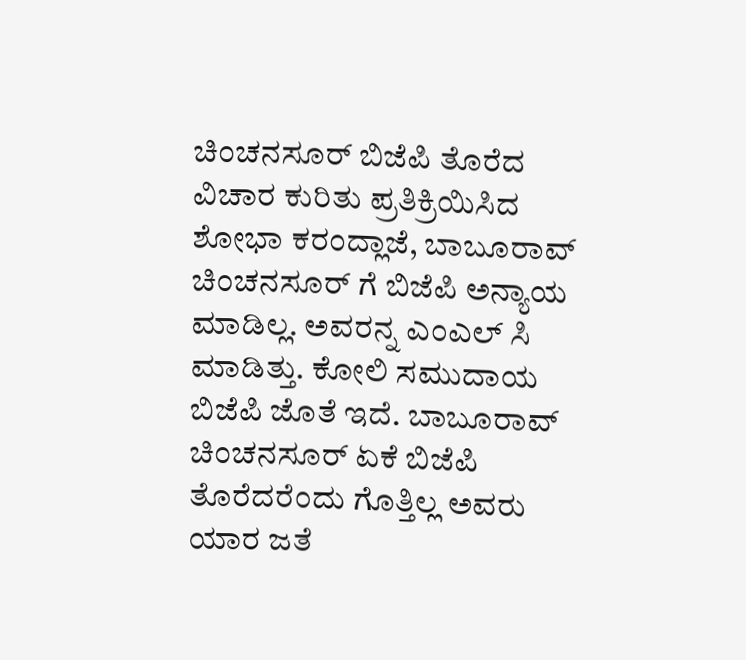ಚಿಂಚನಸೂರ್ ಬಿಜೆಪಿ ತೊರೆದ ವಿಚಾರ ಕುರಿತು ಪ್ರತಿಕ್ರಿಯಿಸಿದ ಶೋಭಾ ಕರಂದ್ಲಾಜೆ, ಬಾಬೂರಾವ್ ಚಿಂಚನಸೂರ್ ಗೆ ಬಿಜೆಪಿ ಅನ್ಯಾಯ ಮಾಡಿಲ್ಲ. ಅವರನ್ನ ಎಂಎಲ್ ಸಿ ಮಾಡಿತ್ತು. ಕೋಲಿ ಸಮುದಾಯ ಬಿಜೆಪಿ ಜೊತೆ ಇದೆ. ಬಾಬೂರಾವ್ ಚಿಂಚನಸೂರ್ ಏಕೆ ಬಿಜೆಪಿ ತೊರೆದರೆಂದು ಗೊತ್ತಿಲ್ಲ ಅವರು ಯಾರ ಜತೆ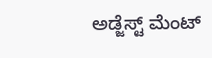ಅಡ್ಜೆಸ್ಟ್ ಮೆಂಟ್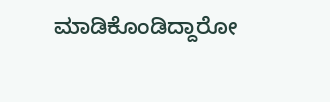ಮಾಡಿಕೊಂಡಿದ್ದಾರೋ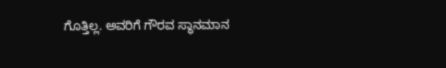ಗೊತ್ತಿಲ್ಲ. ಅವರಿಗೆ ಗೌರವ ಸ್ಥಾನಮಾನ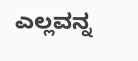ಎಲ್ಲವನ್ನ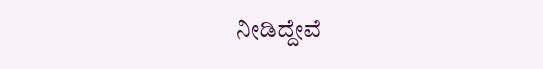ನೀಡಿದ್ದೇವೆ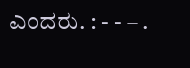ಎಂದರು. : - - – .